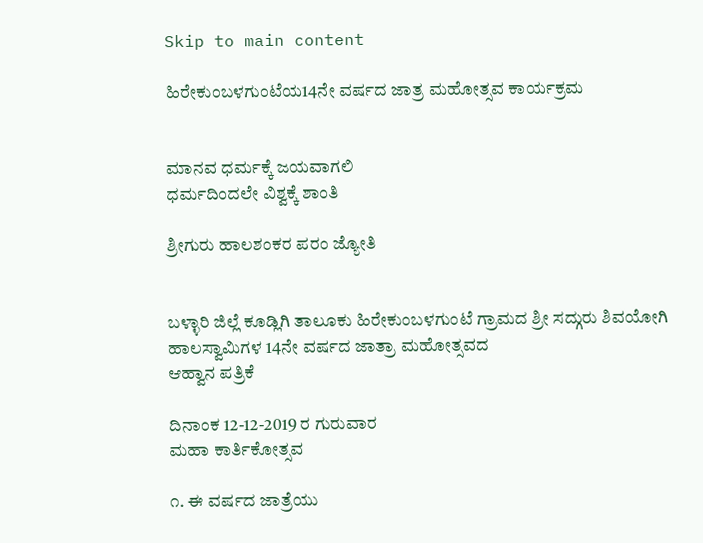Skip to main content

ಹಿರೇಕುಂಬಳಗುಂಟೆಯ14ನೇ ವರ್ಷದ ಜಾತ್ರ ಮಹೋತ್ಸವ ಕಾರ್ಯಕ್ರಮ


ಮಾನವ ಧರ್ಮಕ್ಕೆ ಜಯವಾಗಲಿ
ಧರ್ಮದಿಂದಲೇ ವಿಶ್ವಕ್ಕೆ ಶಾಂತಿ

ಶ್ರೀಗುರು ಹಾಲಶಂಕರ ಪರಂ ಜ್ಯೋತಿ


ಬಳ್ಳಾರಿ ಜಿಲ್ಲೆ ಕೂಡ್ಲಿಗಿ ತಾಲೂಕು ಹಿರೇಕುಂಬಳಗುಂಟೆ ಗ್ರಾಮದ ಶ್ರೀ ಸದ್ಗುರು ಶಿವಯೋಗಿ ಹಾಲಸ್ವಾಮಿಗಳ 14ನೇ ವರ್ಷದ ಜಾತ್ರಾ ಮಹೋತ್ಸವದ
ಆಹ್ವಾನ ಪತ್ರಿಕೆ

ದಿನಾಂಕ 12-12-2019 ರ ಗುರುವಾರ
ಮಹಾ ಕಾರ್ತಿಕೋತ್ಸವ

೧. ಈ ವರ್ಷದ ಜಾತ್ರೆಯು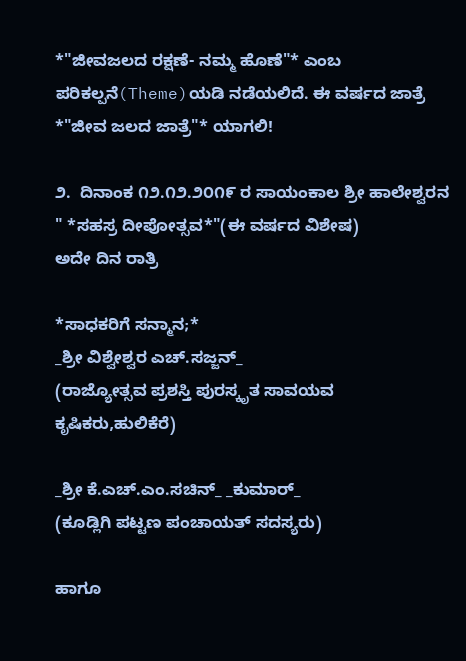*"ಜೀವಜಲದ ರಕ್ಷಣೆ- ನಮ್ಮ ಹೊಣೆ"* ಎಂಬ ಪರಿಕಲ್ಪನೆ(Theme)ಯಡಿ ನಡೆಯಲಿದೆ. ಈ ವರ್ಷದ ಜಾತ್ರೆ *"ಜೀವ ಜಲದ ಜಾತ್ರೆ"* ಯಾಗಲಿ!

೨.  ದಿನಾಂಕ ೧೨.೧೨.೨೦೧೯ ರ ಸಾಯಂಕಾಲ ಶ್ರೀ ಹಾಲೇಶ್ವರನ " *ಸಹಸ್ರ ದೀಪೋತ್ಸವ*"(ಈ ವರ್ಷದ ವಿಶೇಷ)
ಅದೇ ದಿನ ರಾತ್ರಿ

*ಸಾಧಕರಿಗೆ ಸನ್ಮಾನ;*
_ಶ್ರೀ ವಿಶ್ವೇಶ್ವರ ಎಚ್.ಸಜ್ಜನ್_
(ರಾಜ್ಯೋತ್ಸವ ಪ್ರಶಸ್ತಿ ಪುರಸ್ಕೃತ ಸಾವಯವ ಕೃಷಿಕರು,ಹುಲಿಕೆರೆ)

_ಶ್ರೀ ಕೆ.ಎಚ್.ಎಂ.ಸಚಿನ್_ _ಕುಮಾರ್_
(ಕೂಡ್ಲಿಗಿ ಪಟ್ಟಣ ಪಂಚಾಯತ್ ಸದಸ್ಯರು)

ಹಾಗೂ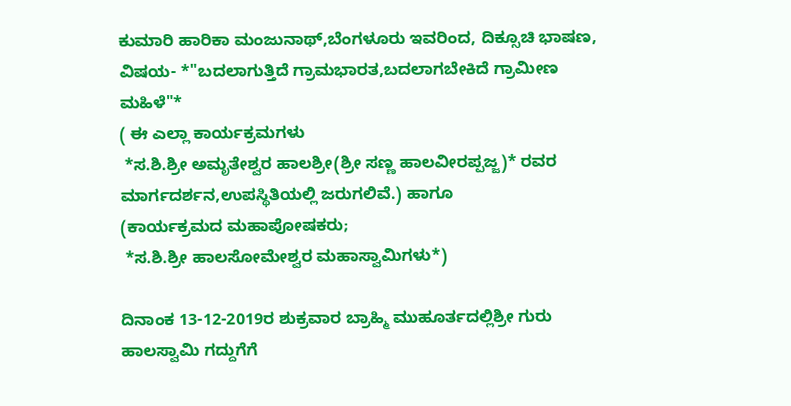ಕುಮಾರಿ ಹಾರಿಕಾ ಮಂಜುನಾಥ್,ಬೆಂಗಳೂರು ಇವರಿಂದ, ದಿಕ್ಸೂಚಿ ಭಾಷಣ, ವಿಷಯ- *"ಬದಲಾಗುತ್ತಿದೆ ಗ್ರಾಮಭಾರತ,ಬದಲಾಗಬೇಕಿದೆ ಗ್ರಾಮೀಣ ಮಹಿಳೆ"*
( ಈ ಎಲ್ಲಾ ಕಾರ್ಯಕ್ರಮಗಳು
 *ಸ.ಶಿ.ಶ್ರೀ ಅಮೃತೇಶ್ವರ ಹಾಲಶ್ರೀ(ಶ್ರೀ ಸಣ್ಣ ಹಾಲವೀರಪ್ಪಜ್ಜ)* ರವರ ಮಾರ್ಗದರ್ಶನ,ಉಪಸ್ಥಿತಿಯಲ್ಲಿ ಜರುಗಲಿವೆ.) ಹಾಗೂ
(ಕಾರ್ಯಕ್ರಮದ ಮಹಾಪೋಷಕರು;
 *ಸ.ಶಿ.ಶ್ರೀ ಹಾಲಸೋಮೇಶ್ವರ ಮಹಾಸ್ವಾಮಿಗಳು*)

ದಿನಾಂಕ 13-12-2019ರ ಶುಕ್ರವಾರ ಬ್ರಾಹ್ಮಿ ಮುಹೂರ್ತದಲ್ಲಿಶ್ರೀ ಗುರು ಹಾಲಸ್ವಾಮಿ ಗದ್ದುಗೆಗೆ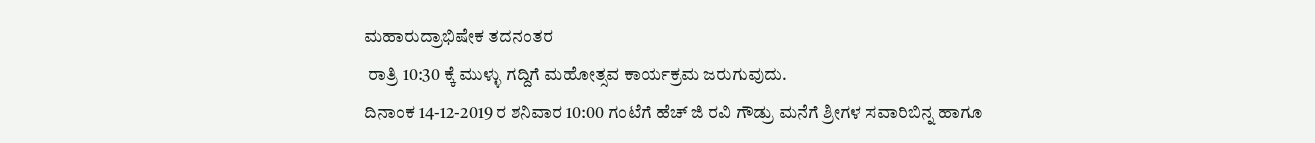ಮಹಾರುದ್ರಾಭಿಷೇಕ ತದನಂತರ
 ರಾತ್ರಿ 10:30 ಕ್ಕೆ ಮುಳ್ಳು ಗದ್ದಿಗೆ ಮಹೋತ್ಸವ ಕಾರ್ಯಕ್ರಮ ಜರುಗುವುದು.
ದಿನಾಂಕ 14-12-2019 ರ ಶನಿವಾರ 10:00 ಗಂಟೆಗೆ ಹೆಚ್ ಜಿ ರವಿ ಗೌಡ್ರು ಮನೆಗೆ ಶ್ರೀಗಳ ಸವಾರಿಬಿನ್ನ ಹಾಗೂ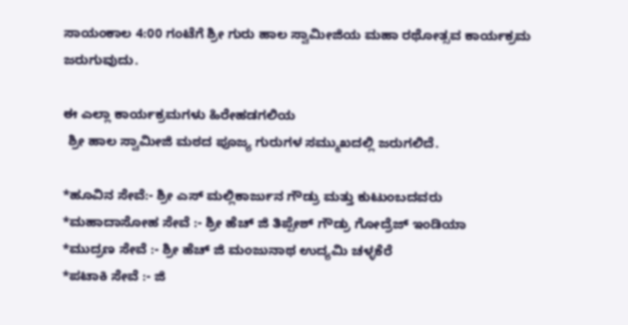ಸಾಯಂಕಾಲ 4:00 ಗಂಟೆಗೆ ಶ್ರೀ ಗುರು ಹಾಲ ಸ್ವಾಮೀಜಿಯ ಮಹಾ ರಥೋತ್ಸವ ಕಾರ್ಯಕ್ರಮ ಜರುಗುವುದು.

ಈ ಎಲ್ಲಾ ಕಾರ್ಯಕ್ರಮಗಳು ಹಿರೇಹಡಗಲಿಯ
 ಶ್ರೀ ಹಾಲ ಸ್ವಾಮೀಜಿ ಮಠದ ಪೂಜ್ಯ ಗುರುಗಳ ಸಮ್ಮುಖದಲ್ಲಿ ಜರುಗಲಿದೆ.

*ಹೂವಿನ ಸೇವೆ:- ಶ್ರೀ ಎಸ್ ಮಲ್ಲಿಕಾರ್ಜುನ ಗೌಡ್ರು ಮತ್ತು ಕುಟುಂಬದವರು
*ಮಹಾದಾಸೋಹ ಸೇವೆ :- ಶ್ರೀ ಹೆಚ್ ಜಿ ತಿಪ್ಪೇಶ್ ಗೌಡ್ರು ಗೋದ್ರೆಜ್ ಇಂಡಿಯಾ
*ಮುದ್ರಣ ಸೇವೆ :- ಶ್ರೀ ಹೆಚ್ ಜಿ ಮಂಜುನಾಥ ಉದ್ಯಮಿ ಚಳ್ಳಕೆರೆ
*ಪಟಾಕಿ ಸೇವೆ :- ಜಿ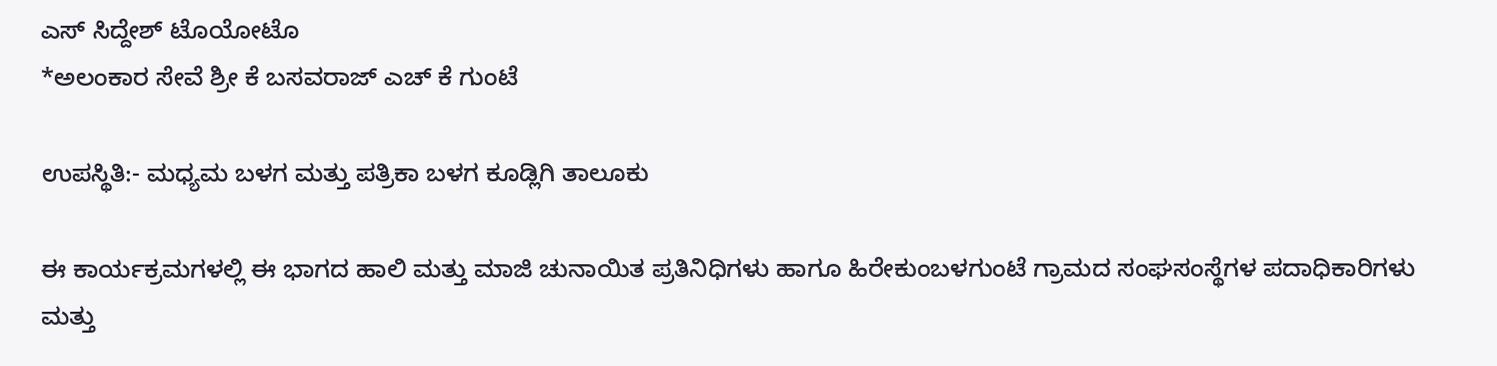ಎಸ್ ಸಿದ್ದೇಶ್ ಟೊಯೋಟೊ
*ಅಲಂಕಾರ ಸೇವೆ ಶ್ರೀ ಕೆ ಬಸವರಾಜ್ ಎಚ್ ಕೆ ಗುಂಟೆ

ಉಪಸ್ಥಿತಿ:- ಮಧ್ಯಮ ಬಳಗ ಮತ್ತು ಪತ್ರಿಕಾ ಬಳಗ ಕೂಡ್ಲಿಗಿ ತಾಲೂಕು

ಈ ಕಾರ್ಯಕ್ರಮಗಳಲ್ಲಿ ಈ ಭಾಗದ ಹಾಲಿ ಮತ್ತು ಮಾಜಿ ಚುನಾಯಿತ ಪ್ರತಿನಿಧಿಗಳು ಹಾಗೂ ಹಿರೇಕುಂಬಳಗುಂಟೆ ಗ್ರಾಮದ ಸಂಘಸಂಸ್ಥೆಗಳ ಪದಾಧಿಕಾರಿಗಳು ಮತ್ತು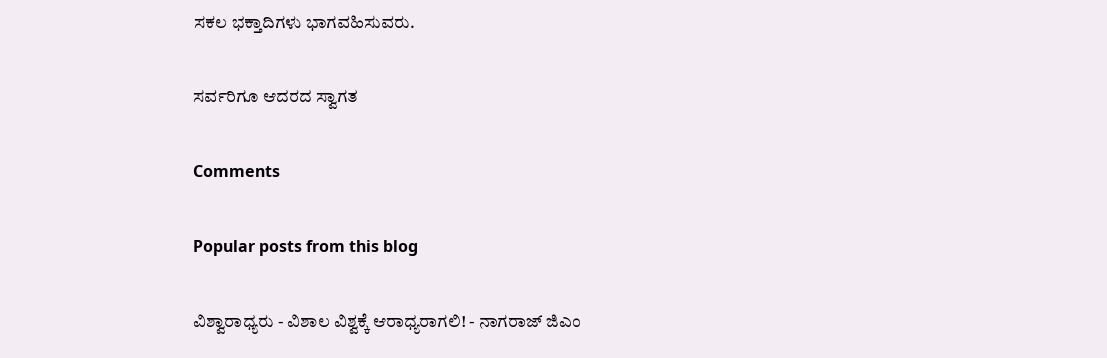ಸಕಲ ಭಕ್ತಾದಿಗಳು ಭಾಗವಹಿಸುವರು.

ಸರ್ವರಿಗೂ ಆದರದ ಸ್ವಾಗತ

Comments

Popular posts from this blog

ವಿಶ್ವಾರಾಧ್ಯರು - ವಿಶಾಲ ವಿಶ್ವಕ್ಕೆ ಆರಾಧ್ಯರಾಗಲಿ! - ನಾಗರಾಜ್ ಜಿಎಂ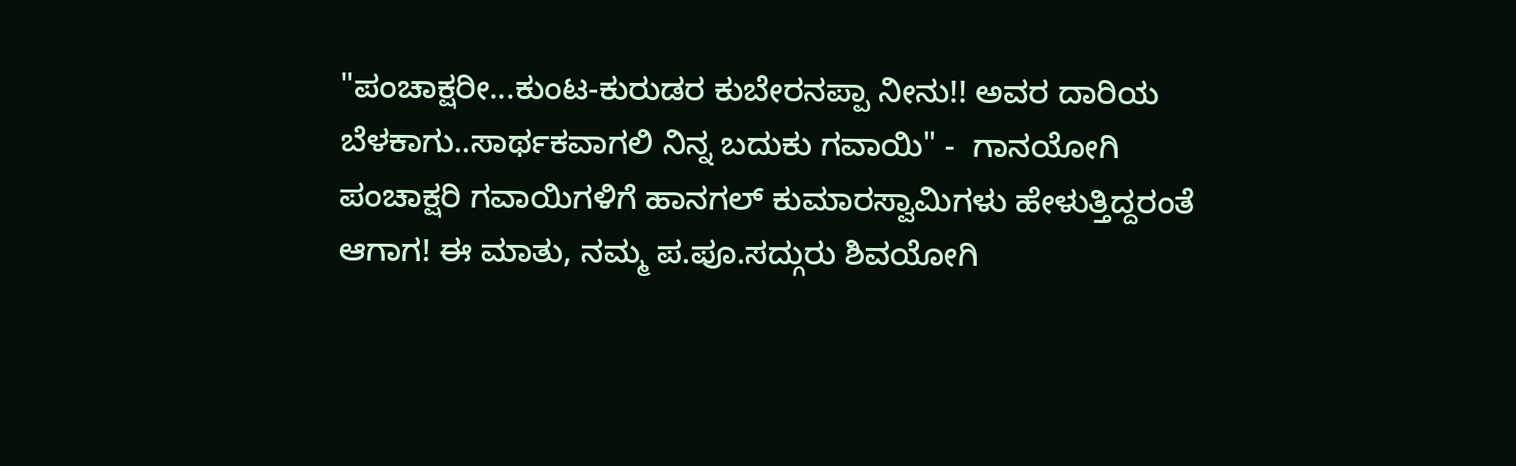"ಪಂಚಾಕ್ಷರೀ...ಕುಂಟ-ಕುರುಡರ ಕುಬೇರನಪ್ಪಾ ನೀನು!! ಅವರ ದಾರಿಯ ಬೆಳಕಾಗು..ಸಾರ್ಥಕವಾಗಲಿ ನಿನ್ನ ಬದುಕು ಗವಾಯಿ" -  ಗಾನಯೋಗಿ ಪಂಚಾಕ್ಷರಿ ಗವಾಯಿಗಳಿಗೆ ಹಾನಗಲ್ ಕುಮಾರಸ್ವಾಮಿಗಳು ಹೇಳುತ್ತಿದ್ದರಂತೆ ಆಗಾಗ! ಈ ಮಾತು, ನಮ್ಮ ಪ.ಪೂ.ಸದ್ಗುರು ಶಿವಯೋಗಿ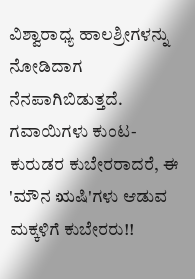ವಿಶ್ವಾರಾಧ್ಯ ಹಾಲಶ್ರೀಗಳನ್ನು ನೋಡಿದಾಗ ನೆನಪಾಗಿಬಿಡುತ್ತದೆ. ಗವಾಯಿಗಳು ಕುಂಟ-ಕುರುಡರ ಕುಬೇರರಾದರೆ, ಈ 'ಮೌನ ಋಷಿ'ಗಳು ಆಡುವ ಮಕ್ಕಳಿಗೆ ಕುಬೇರರು!!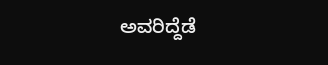ಅವರಿದ್ದೆಡೆ‌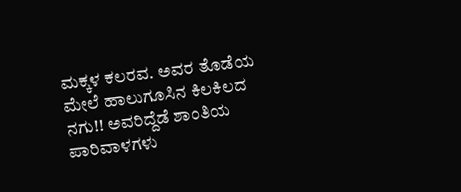ಮಕ್ಕಳ ಕಲರವ. ಅವರ ತೊಡೆಯ ಮೇಲೆ ಹಾಲುಗೂಸಿನ ಕಿಲಕಿಲದ ನಗು!! ಅವರಿದ್ದೆಡೆ ಶಾಂತಿಯ ಪಾರಿವಾಳಗಳು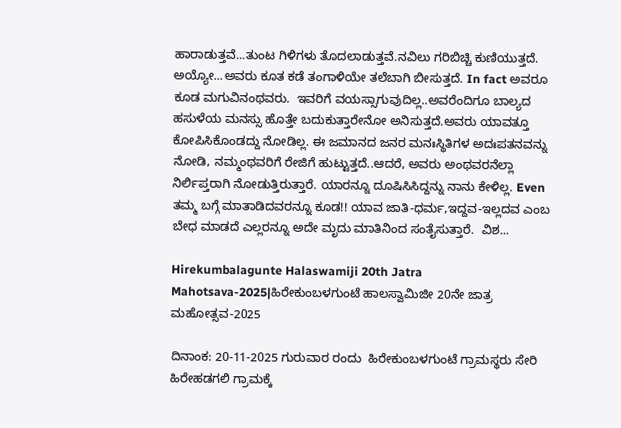ಹಾರಾಡುತ್ತವೆ...ತುಂಟ ಗಿಳಿಗಳು ತೊದಲಾಡುತ್ತವೆ.ನವಿಲು ಗರಿಬಿಚ್ಚಿ ಕುಣಿಯುತ್ತದೆ. ಅಯ್ಯೋ...ಅವರು ಕೂತ ಕಡೆ ತಂಗಾಳಿಯೇ ತಲೆಬಾಗಿ ಬೀಸುತ್ತದೆ. In fact ಅವರೂ ಕೂಡ ಮಗುವಿನಂಥವರು.  ಇವರಿಗೆ ವಯಸ್ಸಾಗುವುದಿಲ್ಲ..ಅವರೆಂದಿಗೂ ಬಾಲ್ಯದ ಹಸುಳೆಯ ಮನಸ್ಸು ಹೊತ್ತೇ ಬದುಕುತ್ತಾರೇನೋ ಅನಿಸುತ್ತದೆ.ಅವರು ಯಾವತ್ತೂ ಕೋಪಿಸಿಕೊಂಡದ್ದು ನೋಡಿಲ್ಲ. ಈ ಜಮಾನದ ಜನರ ಮನಃಸ್ಥಿತಿಗಳ ಅದಃಪತನವನ್ನು ನೋಡಿ, ನಮ್ಮಂಥವರಿಗೆ ರೇಜಿಗೆ ಹುಟ್ಟುತ್ತದೆ..ಆದರೆ, ಅವರು ಅಂಥವರನೆಲ್ಲಾ ನಿರ್ಲಿಪ್ತರಾಗಿ ನೋಡುತ್ತಿರುತ್ತಾರೆ. ಯಾರನ್ನೂ ದೂಷಿಸಿಸಿದ್ದನ್ನು ನಾನು ಕೇಳಿಲ್ಲ. Even ತಮ್ಮ ಬಗ್ಗೆ ಮಾತಾಡಿದವರನ್ನೂ ಕೂಡ!! ಯಾವ ಜಾತಿ-ಧರ್ಮ,ಇದ್ದವ-ಇಲ್ಲದವ ಎಂಬ ಬೇಧ ಮಾಡದೆ ಎಲ್ಲರನ್ನೂ ಅದೇ ಮೃದು ಮಾತಿನಿಂದ ಸಂತೈಸುತ್ತಾರೆ.  ವಿಶ...

Hirekumbalagunte Halaswamiji 20th Jatra Mahotsava-2025|ಹಿರೇಕುಂಬಳಗುಂಟೆ ಹಾಲಸ್ವಾಮಿಜೀ 20ನೇ ಜಾತ್ರ ಮಹೋತ್ಸವ-2025

ದಿನಾಂಕ: 20-11-2025 ಗುರುವಾರ ರಂದು  ಹಿರೇಕುಂಬಳಗುಂಟೆ ಗ್ರಾಮಸ್ಥರು ಸೇರಿ ಹಿರೇಹಡಗಲಿ ಗ್ರಾಮಕ್ಕೆ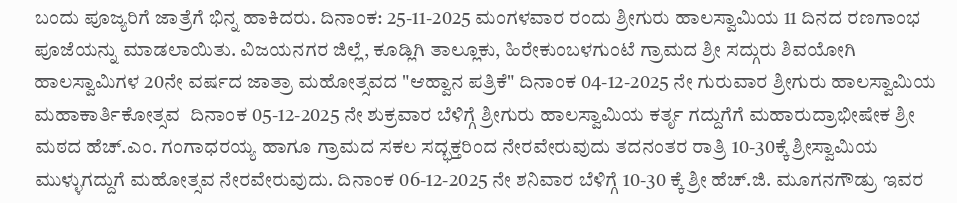ಬಂದು ಪೂಜ್ಯರಿಗೆ ಜಾತ್ರೆಗೆ ಭಿನ್ನ ಹಾಕಿದರು. ದಿನಾಂಕ: 25-11-2025 ಮಂಗಳವಾರ ರಂದು ಶ್ರೀಗುರು ಹಾಲಸ್ವಾಮಿಯ 11 ದಿನದ ರಣಗಾಂಭ ಪೂಜೆಯನ್ನು ಮಾಡಲಾಯಿತು. ವಿಜಯನಗರ ಜಿಲ್ಲೆ, ಕೂಡ್ಲಿಗಿ ತಾಲ್ಲೂಕು, ಹಿರೇಕುಂಬಳಗುಂಟೆ ಗ್ರಾಮದ ಶ್ರೀ ಸದ್ಗುರು ಶಿವಯೋಗಿ ಹಾಲಸ್ವಾಮಿಗಳ 20ನೇ ವರ್ಷದ ಜಾತ್ರಾ ಮಹೋತ್ಸವದ "ಆಹ್ವಾನ ಪತ್ರಿಕೆ" ದಿನಾಂಕ 04-12-2025 ನೇ ಗುರುವಾರ ಶ್ರೀಗುರು ಹಾಲಸ್ವಾಮಿಯ ಮಹಾಕಾರ್ತಿಕೋತ್ಸವ  ದಿನಾಂಕ 05-12-2025 ನೇ ಶುಕ್ರವಾರ ಬೆಳಿಗ್ಗೆ ಶ್ರೀಗುರು ಹಾಲಸ್ವಾಮಿಯ ಕರ್ತೃ ಗದ್ದುಗೆಗೆ ಮಹಾರುದ್ರಾಭೀಷೇಕ ಶ್ರೀ ಮಠದ ಹೆಚ್.ಎಂ. ಗಂಗಾಧರಯ್ಯ ಹಾಗೂ ಗ್ರಾಮದ ಸಕಲ ಸದ್ಭಕ್ತರಿಂದ ನೇರವೇರುವುದು ತದನಂತರ ರಾತ್ರಿ 10-30ಕ್ಕೆ ಶ್ರೀಸ್ವಾಮಿಯ ಮುಳ್ಳುಗದ್ದುಗೆ ಮಹೋತ್ಸವ ನೇರವೇರುವುದು. ದಿನಾಂಕ 06-12-2025 ನೇ ಶನಿವಾರ ಬೆಳಿಗ್ಗೆ 10-30 ಕ್ಕೆ ಶ್ರೀ ಹೆಚ್.ಜಿ. ಮೂಗನಗೌಡ್ರು ಇವರ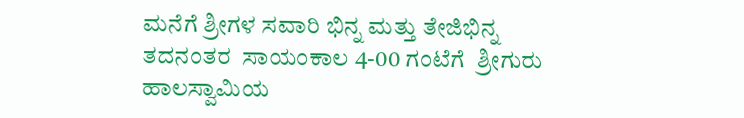ಮನೆಗೆ ಶ್ರೀಗಳ ಸವಾರಿ ಭಿನ್ನ ಮತ್ತು ತೇಜಿಭಿನ್ನ ತದನಂತರ  ಸಾಯಂಕಾಲ 4-00 ಗಂಟೆಗೆ  ಶ್ರೀಗುರು ಹಾಲಸ್ವಾಮಿಯ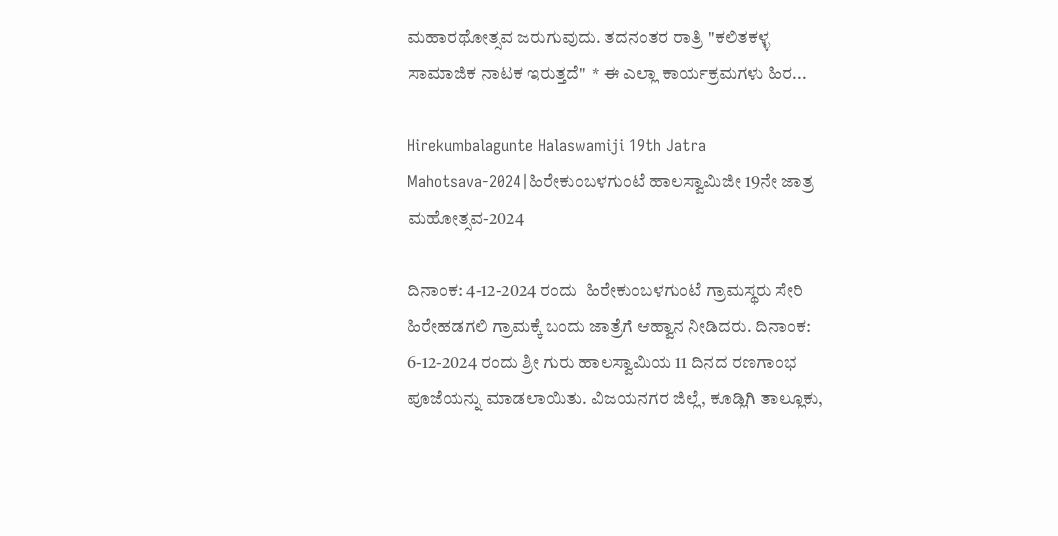ಮಹಾರಥೋತ್ಸವ ಜರುಗುವುದು. ತದನಂತರ ರಾತ್ರಿ "ಕಲಿತಕಳ್ಳ ಸಾಮಾಜಿಕ ನಾಟಕ ಇರುತ್ತದೆ"  * ಈ ಎಲ್ಲಾ ಕಾರ್ಯಕ್ರಮಗಳು ಹಿರ...

Hirekumbalagunte Halaswamiji 19th Jatra Mahotsava-2024|ಹಿರೇಕುಂಬಳಗುಂಟೆ ಹಾಲಸ್ವಾಮಿಜೀ 19ನೇ ಜಾತ್ರ ಮಹೋತ್ಸವ-2024

ದಿನಾಂಕ: 4-12-2024 ರಂದು  ಹಿರೇಕುಂಬಳಗುಂಟೆ ಗ್ರಾಮಸ್ಥರು ಸೇರಿ ಹಿರೇಹಡಗಲಿ ಗ್ರಾಮಕ್ಕೆ ಬಂದು ಜಾತ್ರೆಗೆ ಆಹ್ವಾನ ನೀಡಿದರು. ದಿನಾಂಕ: 6-12-2024 ರಂದು ಶ್ರೀ ಗುರು ಹಾಲಸ್ವಾಮಿಯ 11 ದಿನದ ರಣಗಾಂಭ ಪೂಜೆಯನ್ನು ಮಾಡಲಾಯಿತು. ವಿಜಯನಗರ ಜಿಲ್ಲೆ, ಕೂಡ್ಲಿಗಿ ತಾಲ್ಲೂಕು,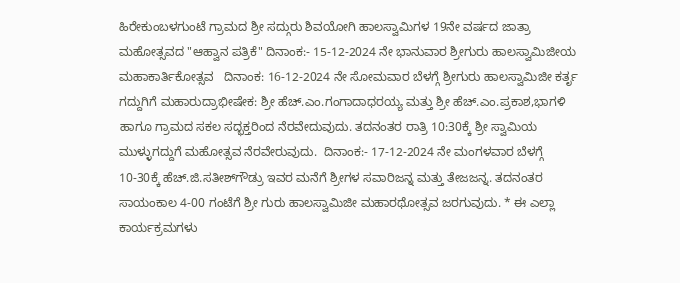ಹಿರೇಕುಂಬಳಗುಂಟೆ ಗ್ರಾಮದ ಶ್ರೀ ಸದ್ಗುರು ಶಿವಯೋಗಿ ಹಾಲಸ್ವಾಮಿಗಳ 19ನೇ ವರ್ಷದ ಜಾತ್ರಾ ಮಹೋತ್ಸವದ "ಆಹ್ವಾನ ಪತ್ರಿಕೆ" ದಿನಾಂಕ:- 15-12-2024 ನೇ ಭಾನುವಾರ ಶ್ರೀಗುರು ಹಾಲಸ್ವಾಮಿಜೀಯ ಮಹಾಕಾರ್ತಿಕೋತ್ಸವ   ದಿನಾಂಕ: 16-12-2024 ನೇ ಸೋಮವಾರ ಬೆಳಗ್ಗೆ ಶ್ರೀಗುರು ಹಾಲಸ್ವಾಮಿಜೀ ಕರ್ತೃ ಗದ್ದುಗಿಗೆ ಮಹಾರುದ್ರಾಭೀಷೇಕ: ಶ್ರೀ ಹೆಚ್.ಎಂ.ಗಂಗಾದಾಧರಯ್ಯ ಮತ್ತು ಶ್ರೀ ಹೆಚ್.ಎಂ.ಪ್ರಕಾಶ,ಭಾಗಳಿ ಹಾಗೂ ಗ್ರಾಮದ ಸಕಲ ಸದ್ಭಕ್ತರಿಂದ ನೆರವೇದುವುದು. ತದನಂತರ ರಾತ್ರಿ 10:30ಕ್ಕೆ ಶ್ರೀ ಸ್ವಾಮಿಯ ಮುಳ್ಳುಗದ್ದುಗೆ ಮಹೋತ್ಸವ ನೆರವೇರುವುದು.  ದಿನಾಂಕ:- 17-12-2024 ನೇ ಮಂಗಳವಾರ ಬೆಳಗ್ಗೆ 10-30ಕ್ಕೆ ಹೆಚ್.ಜಿ.ಸತೀಶ್‌ಗೌಡ್ರು ಇವರ ಮನೆಗೆ ಶ್ರೀಗಳ ಸವಾರಿಜನ್ನ ಮತ್ತು ತೇಜಜನ್ನ. ತದನಂತರ ಸಾಯಂಕಾಲ 4-00 ಗಂಟೆಗೆ ಶ್ರೀ ಗುರು ಹಾಲಸ್ವಾಮಿಜೀ ಮಹಾರಥೋತ್ಸವ ಜರಗುವುದು. * ಈ ಎಲ್ಲಾ ಕಾರ್ಯಕ್ರಮಗಳು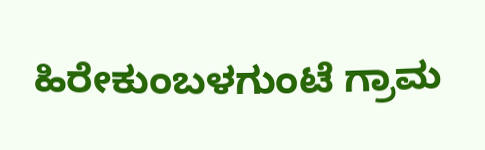ಹಿರೇಕುಂಬಳಗುಂಟೆ ಗ್ರಾಮ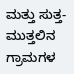ಮತ್ತು ಸುತ್ತ-ಮುತ್ತಲಿನ ಗ್ರಾಮಗಳ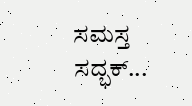ಸಮಸ್ತ ಸದ್ಭಕ್...